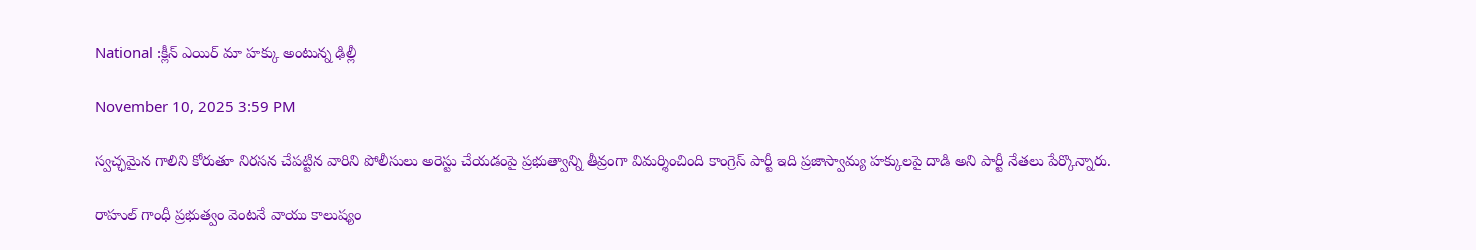National :క్లీన్ ఎయిర్ మా హక్కు అంటున్న ఢిల్లీ

November 10, 2025 3:59 PM

స్వచ్ఛమైన గాలిని కోరుతూ నిరసన చేపట్టిన వారిని పోలీసులు అరెస్టు చేయడంపై ప్రభుత్వాన్ని తీవ్రంగా విమర్శించింది కాంగ్రెస్ పార్టీ ఇది ప్రజాస్వామ్య హక్కులపై దాడి అని పార్టీ నేతలు పేర్కొన్నారు.

రాహుల్ గాంధీ ప్రభుత్వం వెంటనే వాయు కాలుష్యం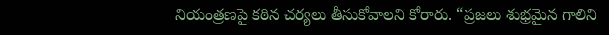నియంత్రణపై కఠిన చర్యలు తీసుకోవాలని కోరారు. “ప్రజలు శుభ్రమైన గాలిని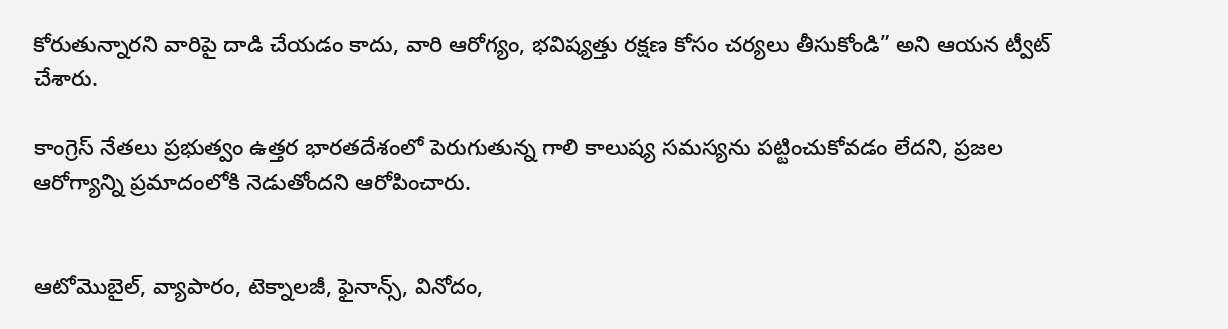కోరుతున్నారని వారిపై దాడి చేయడం కాదు, వారి ఆరోగ్యం, భవిష్యత్తు రక్షణ కోసం చర్యలు తీసుకోండి” అని ఆయన ట్వీట్ చేశారు.

కాంగ్రెస్ నేతలు ప్రభుత్వం ఉత్తర భారతదేశంలో పెరుగుతున్న గాలి కాలుష్య సమస్యను పట్టించుకోవడం లేదని, ప్రజల ఆరోగ్యాన్ని ప్రమాదంలోకి నెడుతోందని ఆరోపించారు.


ఆటోమొబైల్, వ్యాపారం, టెక్నాలజీ, ఫైనాన్స్, వినోదం,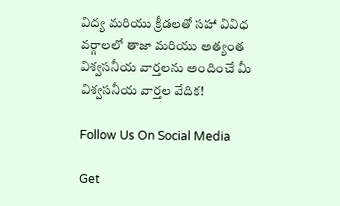విద్య మరియు క్రీడలతో సహా వివిధ వర్గాలలో తాజా మరియు అత్యంత విశ్వసనీయ వార్తలను అందించే మీ విశ్వసనీయ వార్తల వేదిక!

Follow Us On Social Media

Get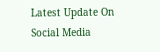Latest Update On Social Media